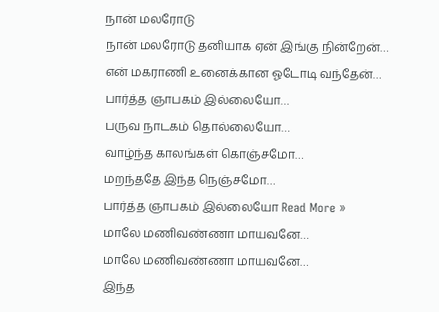நான் மலரோடு
நான் மலரோடு தனியாக ஏன் இங்கு நின்றேன்…
என் மகராணி உனைக்கான ஓடோடி வந்தேன்…
பார்த்த ஞாபகம் இல்லையோ…
பருவ நாடகம் தொல்லையோ…
வாழ்ந்த காலங்கள் கொஞ்சமோ…
மறந்ததே இந்த நெஞ்சமோ…
பார்த்த ஞாபகம் இல்லையோ Read More »
மாலே மணிவண்ணா மாயவனே…
மாலே மணிவண்ணா மாயவனே…
இந்த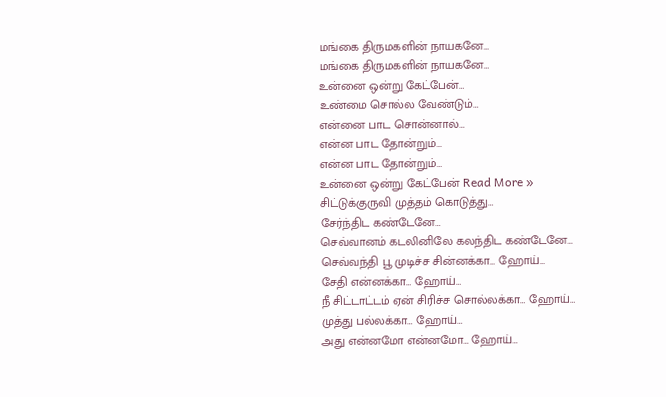மங்கை திருமகளின் நாயகனே…
மங்கை திருமகளின் நாயகனே…
உன்னை ஒன்று கேட்பேன்…
உண்மை சொல்ல வேண்டும்…
என்னை பாட சொன்னால்…
என்ன பாட தோன்றும்…
என்ன பாட தோன்றும்…
உன்னை ஒன்று கேட்பேன் Read More »
சிட்டுக்குருவி முத்தம் கொடுத்து…
சேர்ந்திட கண்டேனே…
செவ்வானம் கடலினிலே கலந்திட கண்டேனே…
செவ்வந்தி பூ முடிச்ச சின்னக்கா… ஹோய்…
சேதி என்னக்கா… ஹோய்…
நீ சிட்டாட்டம் ஏன் சிரிச்ச சொல்லக்கா… ஹோய்…
முத்து பல்லக்கா… ஹோய்…
அது என்னமோ என்னமோ… ஹோய்…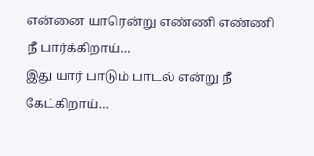என்னை யாரென்று எண்ணி எண்ணி நீ பார்க்கிறாய்…
இது யார் பாடும் பாடல் என்று நீ கேட்கிறாய்…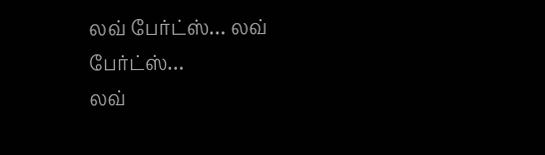லவ் பேர்ட்ஸ்… லவ் பேர்ட்ஸ்…
லவ்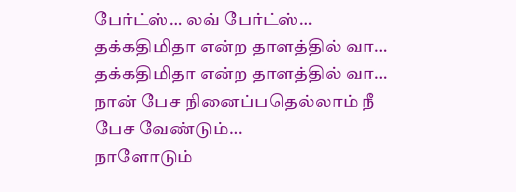பேர்ட்ஸ்… லவ் பேர்ட்ஸ்…
தக்கதிமிதா என்ற தாளத்தில் வா…
தக்கதிமிதா என்ற தாளத்தில் வா…
நான் பேச நினைப்பதெல்லாம் நீ பேச வேண்டும்…
நாளோடும்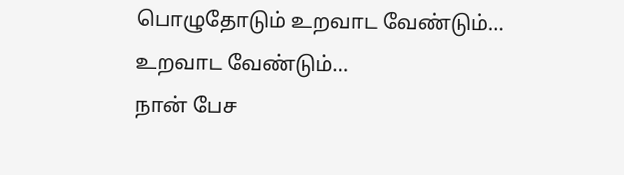பொழுதோடும் உறவாட வேண்டும்…
உறவாட வேண்டும்…
நான் பேச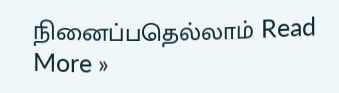நினைப்பதெல்லாம் Read More »